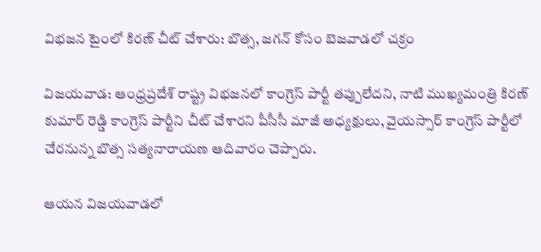విభజన టైంలో కిరణ్ చీట్ చేశారు: బొత్స, జగన్ కోసం బెజవాడలో చక్రం

విజయవాడ: ఆంధ్రప్రదేశ్ రాష్ట్ర విభజనలో కాంగ్రెస్ పార్టీ తప్పులేదని, నాటి ముఖ్యమంత్రి కిరణ్ కుమార్ రెడ్డి కాంగ్రెస్ పార్టీని చీట్ చేశారని పీసీసీ మాజీ అధ్యక్షులు, వైయస్సార్ కాంగ్రెస్ పార్టీలో చేరనున్న బొత్స సత్యనారాయణ ఆదివారం చెప్పారు.

ఆయన విజయవాడలో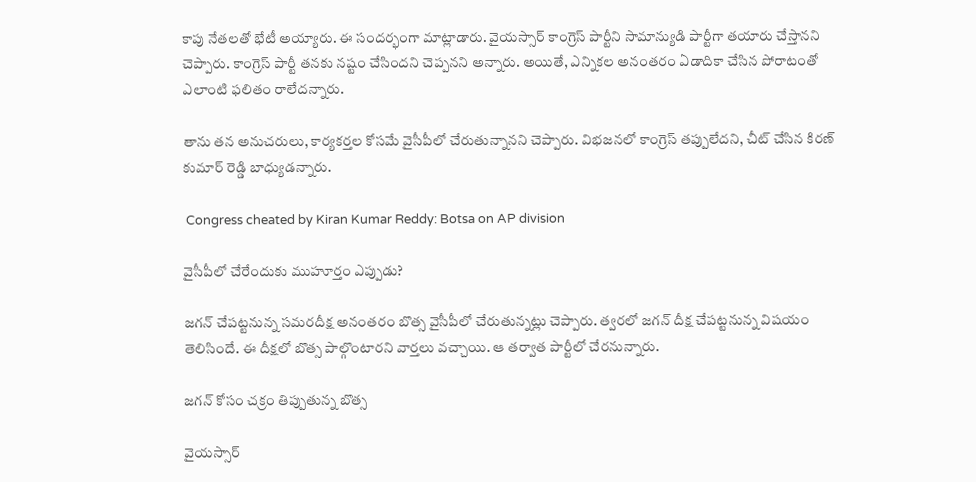కాపు నేతలతో భేటీ అయ్యారు. ఈ సందర్భంగా మాట్లాడారు. వైయస్సార్ కాంగ్రెస్ పార్టీని సామాన్యుడి పార్టీగా తయారు చేస్తానని చెప్పారు. కాంగ్రెస్ పార్టీ తనకు నష్టం చేసిందని చెప్పనని అన్నారు. అయితే, ఎన్నికల అనంతరం ఏడాదికా చేసిన పోరాటంతో ఎలాంటి ఫలితం రాలేదన్నారు.

తాను తన అనుచరులు, కార్యకర్తల కోసమే వైసీపీలో చేరుతున్నానని చెప్పారు. విభజనలో కాంగ్రెస్ తప్పులేదని, చీట్ చేసిన కిరణ్ కుమార్ రెడ్డి బాధ్యుడన్నారు.

 Congress cheated by Kiran Kumar Reddy: Botsa on AP division

వైసీపీలో చేరేందుకు ముహూర్తం ఎప్పుడు?

జగన్ చేపట్టనున్న సమరదీక్ష అనంతరం బొత్స వైసీపీలో చేరుతున్నట్లు చెప్పారు. త్వరలో జగన్ దీక్ష చేపట్టనున్న విషయం తెలిసిందే. ఈ దీక్షలో బొత్స పాల్గొంటారని వార్తలు వచ్చాయి. ఆ తర్వాత పార్టీలో చేరనున్నారు.

జగన్ కోసం చక్రం తిప్పుతున్న బొత్స

వైయస్సార్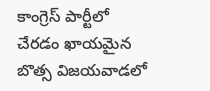కాంగ్రెస్ పార్టీలో చేరడం ఖాయమైన బొత్స విజయవాడలో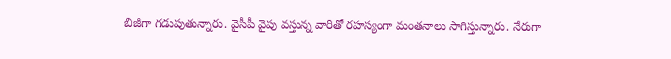బిజీగా గడుపుతున్నారు. వైసీపీ వైపు వస్తున్న వారితో రహస్యంగా మంతనాలు సాగిస్తున్నారు. నేరుగా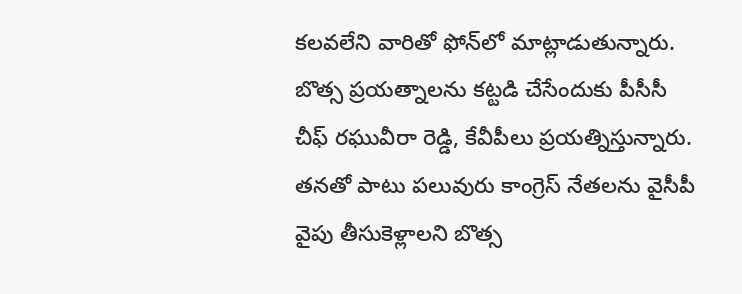కలవలేని వారితో ఫోన్‌లో మాట్లాడుతున్నారు. బొత్స ప్రయత్నాలను కట్టడి చేసేందుకు పీసీసీ చీఫ్ రఘువీరా రెడ్డి, కేవీపీలు ప్రయత్నిస్తున్నారు. తనతో పాటు పలువురు కాంగ్రెస్ నేతలను వైసీపీ వైపు తీసుకెళ్లాలని బొత్స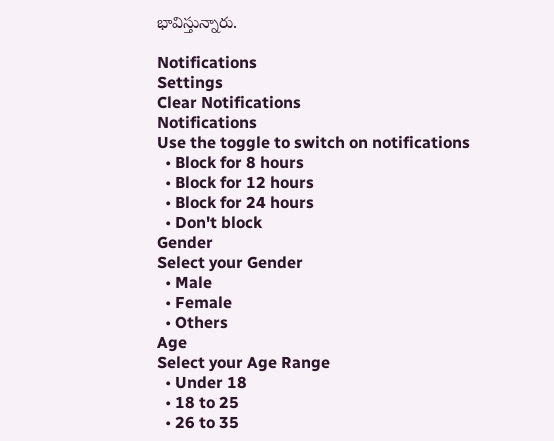భావిస్తున్నారు.

Notifications
Settings
Clear Notifications
Notifications
Use the toggle to switch on notifications
  • Block for 8 hours
  • Block for 12 hours
  • Block for 24 hours
  • Don't block
Gender
Select your Gender
  • Male
  • Female
  • Others
Age
Select your Age Range
  • Under 18
  • 18 to 25
  • 26 to 35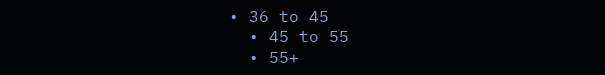• 36 to 45
  • 45 to 55
  • 55+